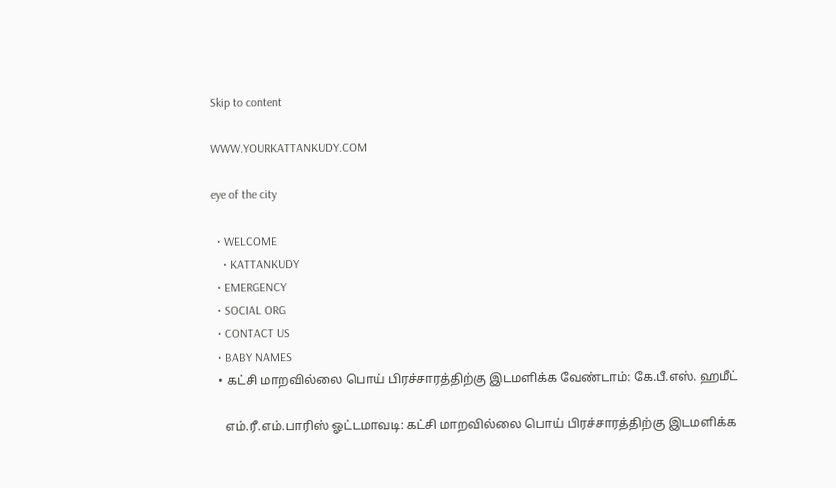Skip to content

WWW.YOURKATTANKUDY.COM

eye of the city

  • WELCOME
    • KATTANKUDY
  • EMERGENCY
  • SOCIAL ORG
  • CONTACT US
  • BABY NAMES
  • கட்சி மாறவில்லை பொய் பிரச்சாரத்திற்கு இடமளிக்க வேண்டாம்: கே.பீ.எஸ். ஹமீட்

    எம்.ரீ.எம்.பாரிஸ் ஓட்டமாவடி: கட்சி மாறவில்லை பொய் பிரச்சாரத்திற்கு இடமளிக்க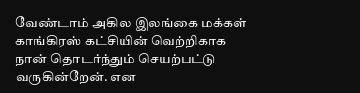வேண்டாம் அகில இலங்கை மக்கள் காங்கிரஸ் கட்சியின் வெற்றிகாக நான் தொடர்ந்தும் செயற்பட்டு வருகின்றேன். என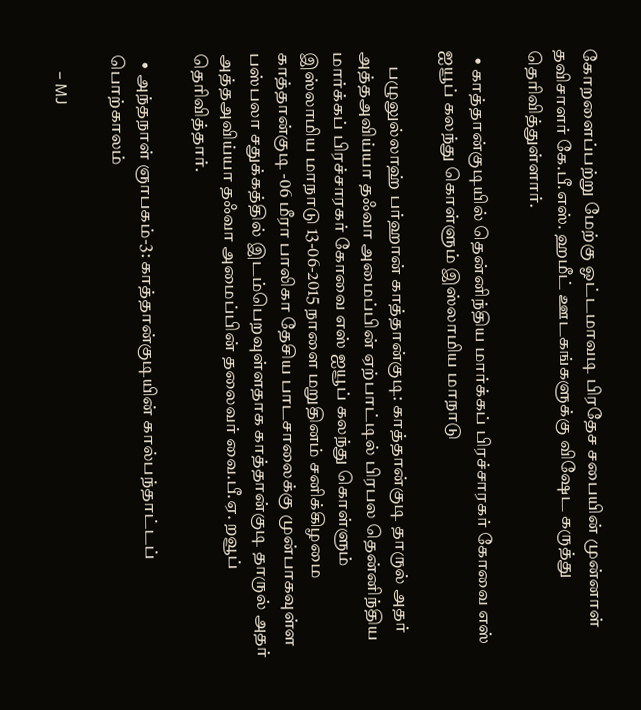கோறளைப்பற்று மேற்கு ஓட்டமாவடி பிரதேச சபையின் முன்னாள் தவிசாளர் கே.பீ.எஸ். ஹமீட் ஊடகங்களுக்கு விஷேட கருத்து தெரிவித்துள்ளார்.

  • காத்தான்குடியில் தென்னிந்திய மார்க்கப் பிரச்சாரகர் கோவை எஸ் ஐயூப் கலந்து கொள்ளும் இஸ்லாமிய மாநாடு

    பழுலுல்லாஹ் பர்ஹான் காத்தான்குடி: காத்தான்குடி தாருல் அதர் அத்தஅவிய்யா தஃவா அமைப்பின் ஏற்பாட்டில் பிரபல தென்னிந்திய மார்க்கப் பிரச்சாரகர் கோவை எஸ் ஐயூப் கலந்து கொள்ளும் இஸ்லாமிய மாநாடு 13-06-2015 நாளை மறுதினம் சனிக்கிழமை காத்தான்குடி -06 மீரா பாலிகா தேசிய பாடசாலைக்கு முன்பாகவுள்ள பஸ்பலா சதுக்கத்தில் இடம்பெறவுள்ளதாக காத்தான்குடி தாருல் அதர் அத்தஅவிய்யா தஃவா அமைப்பின் தலைவர் வை.பீ.ஏ. றவூப் தெரிவித்தார்.

  • அந்தநாள் ஞாபகம்-3: காத்தான்குடியின் கால்பந்தாட்டப் பொற்காலம்

    – MJ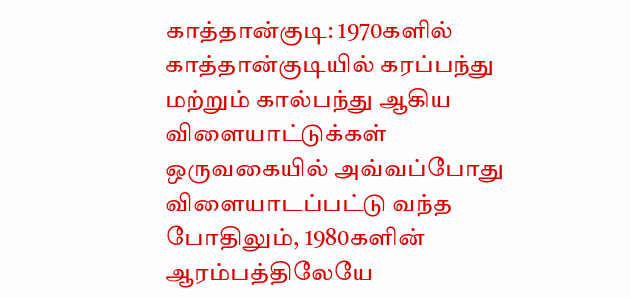காத்தான்குடி: 1970களில் காத்தான்குடியில் கரப்பந்து மற்றும் கால்பந்து ஆகிய விளையாட்டுக்கள் ஒருவகையில் அவ்வப்போது விளையாடப்பட்டு வந்த போதிலும், 1980களின் ஆரம்பத்திலேயே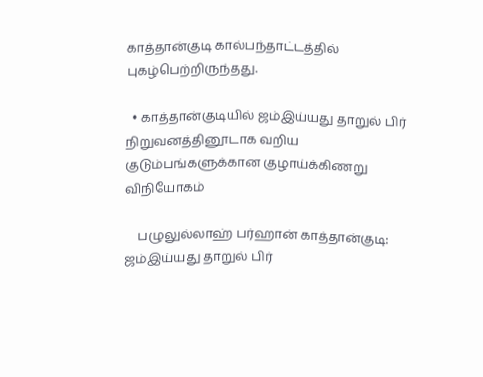காத்தான்குடி கால்பந்தாட்டத்தில் புகழ்பெற்றிருந்தது.

  • காத்தான்குடியில் ஜம்இய்யது தாறுல் பிர் நிறுவனத்தினூடாக வறிய குடும்பங்களுக்கான குழாய்க்கிணறு விநியோகம்

    பழுலுல்லாஹ் பர்ஹான் காத்தான்குடி: ஜம்இய்யது தாறுல் பிர்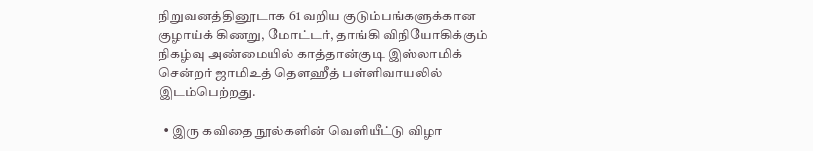நிறுவனத்தினூடாக 61 வறிய குடும்பங்களுக்கான குழாய்க் கிணறு, மோட்டர், தாங்கி விநியோகிக்கும் நிகழ்வு அண்மையில் காத்தான்குடி இஸ்லாமிக் சென்றர் ஜாமிஉத் தௌஹீத் பள்ளிவாயலில் இடம்பெற்றது.

  • இரு கவிதை நூல்களின் வெளியீட்டு விழா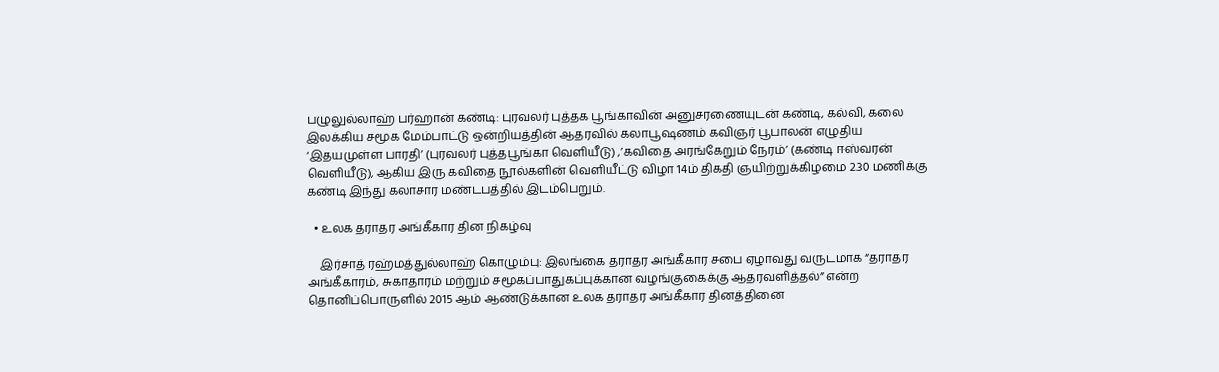பழுலுல்லாஹ் பர்ஹான் கண்டி: புரவலர் புத்தக பூங்காவின் அனுசரணையுடன் கண்டி, கல்வி, கலை இலக்கிய சமூக மேம்பாட்டு ஒன்றியத்தின் ஆதரவில் கலாபூஷணம் கவிஞர் பூபாலன் எழுதிய ‘இதயமுள்ள பாரதி’ (புரவலர் புத்தபூங்கா வெளியீடு) ,’கவிதை அரங்கேறும் நேரம்’ (கண்டி ஈஸ்வரன் வெளியீடு), ஆகிய இரு கவிதை நூல்களின் வெளியீட்டு விழா 14ம் திகதி ஞயிற்றுக்கிழமை 2.30 மணிக்கு கண்டி இந்து கலாசார மண்டபத்தில் இடம்பெறும்.

  • உலக தராதர அங்கீகார தின நிகழ்வு

    இர்சாத் ரஹ்மத்துல்லாஹ் கொழும்பு: இலங்கை தராதர அங்கீகார சபை ஏழாவது வருடமாக “தராதர அங்கீகாரம், சுகாதாரம் மற்றும் சமூகப்பாதுகப்புக்கான வழங்குகைக்கு ஆதரவளித்தல்” என்ற தொனிப்பொருளில் 2015 ஆம் ஆண்டுக்கான உலக தராதர அங்கீகார தினத்தினை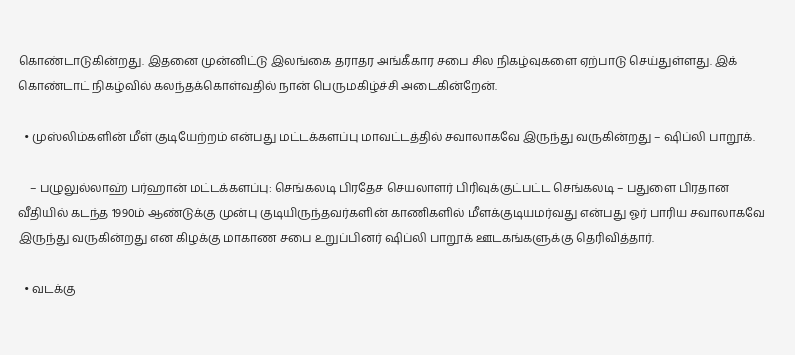கொண்டாடுகின்றது. இதனை முன்னிட்டு இலங்கை தராதர அங்கீகார சபை சில நிகழ்வுகளை ஏற்பாடு செய்துள்ளது. இக் கொண்டாட் நிகழ்வில் கலந்தக்கொள்வதில் நான் பெருமகிழ்ச்சி அடைகின்றேன்.

  • முஸ்லிம்களின் மீள் குடியேற்றம் என்பது மட்டக்களப்பு மாவட்டத்தில் சவாலாகவே இருந்து வருகின்றது – ஷிப்லி பாறூக்.

    – பழுலுல்லாஹ் பர்ஹான் மட்டக்களப்பு: செங்கலடி பிரதேச செயலாளர் பிரிவுக்குட்பட்ட செங்கலடி – பதுளை பிரதான வீதியில் கடந்த 1990ம் ஆண்டுக்கு முன்பு குடியிருந்தவர்களின் காணிகளில் மீளக்குடியமர்வது என்பது ஓர் பாரிய சவாலாகவே இருந்து வருகின்றது என கிழக்கு மாகாண சபை உறுப்பினர் ஷிப்லி பாறூக் ஊடகங்களுக்கு தெரிவித்தார்.

  • வடக்கு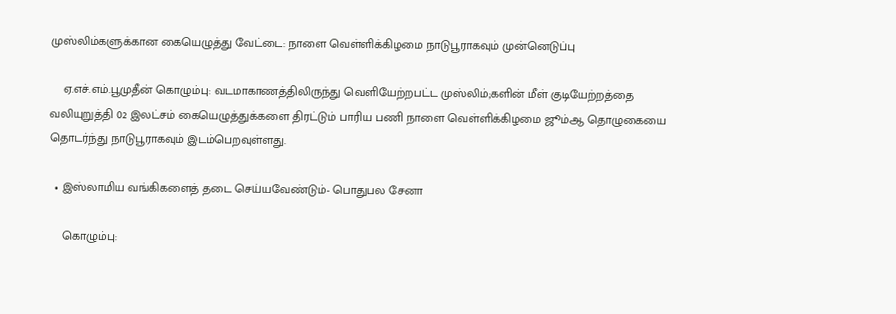முஸ்லிம்களுக்கான கையெழுத்து வேட்டை: நாளை வெள்ளிக்கிழமை நாடுபூராகவும் முன்னெடுப்பு

    ஏ.எச்.எம்.பூமுதீன் கொழும்பு: வடமாகாணத்திலிருந்து வெளியேற்றபட்ட முஸ்லிம்;களின் மீள் குடியேற்றத்தை வலியுறுத்தி 02 இலட்சம் கையெழுத்துக்களை திரட்டும் பாரிய பணி நாளை வெள்ளிக்கிழமை ஜூம்ஆ தொழுகையை தொடர்ந்து நாடுபூராகவும் இடம்பெறவுள்ளது.

  • இஸ்லாமிய வங்கிகளைத் தடை செய்யவேண்டும்- பொதுபல சேனா

    கொழும்பு: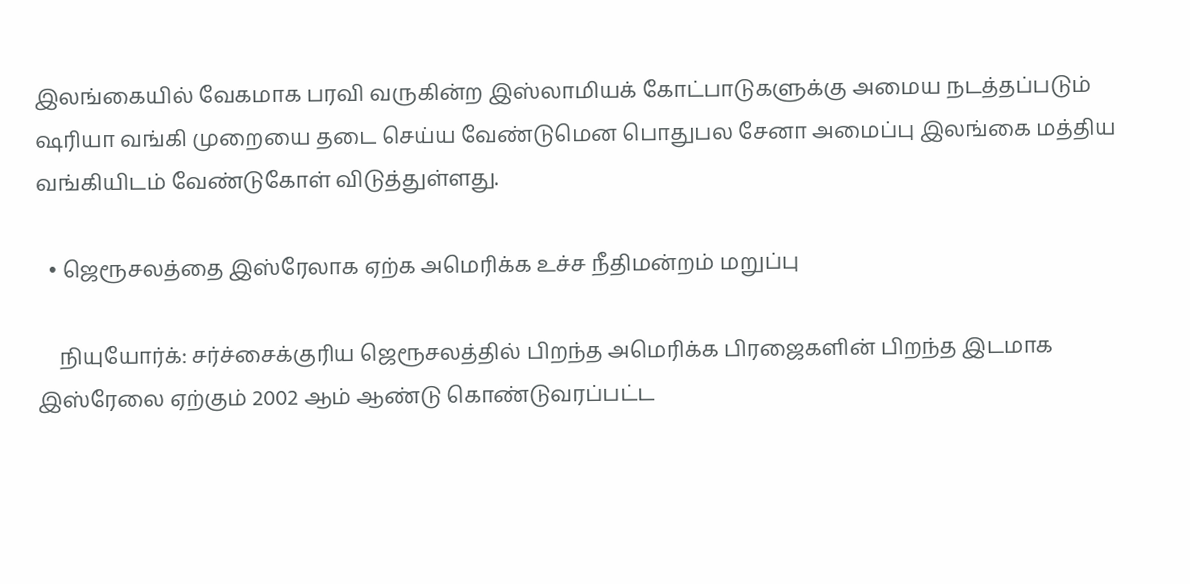இலங்கையில் வேகமாக பரவி வருகின்ற இஸ்லாமியக் கோட்பாடுகளுக்கு அமைய நடத்தப்படும் ஷரியா வங்கி முறையை தடை செய்ய வேண்டுமென பொதுபல சேனா அமைப்பு இலங்கை மத்திய வங்கியிடம் வேண்டுகோள் விடுத்துள்ளது.

  • ஜெரூசலத்தை இஸ்ரேலாக ஏற்க அமெரிக்க உச்ச நீதிமன்றம் மறுப்பு

    நியுயோர்க்: சர்ச்சைக்குரிய ஜெரூசலத்தில் பிறந்த அமெரிக்க பிரஜைகளின் பிறந்த இடமாக இஸ்ரேலை ஏற்கும் 2002 ஆம் ஆண்டு கொண்டுவரப்பட்ட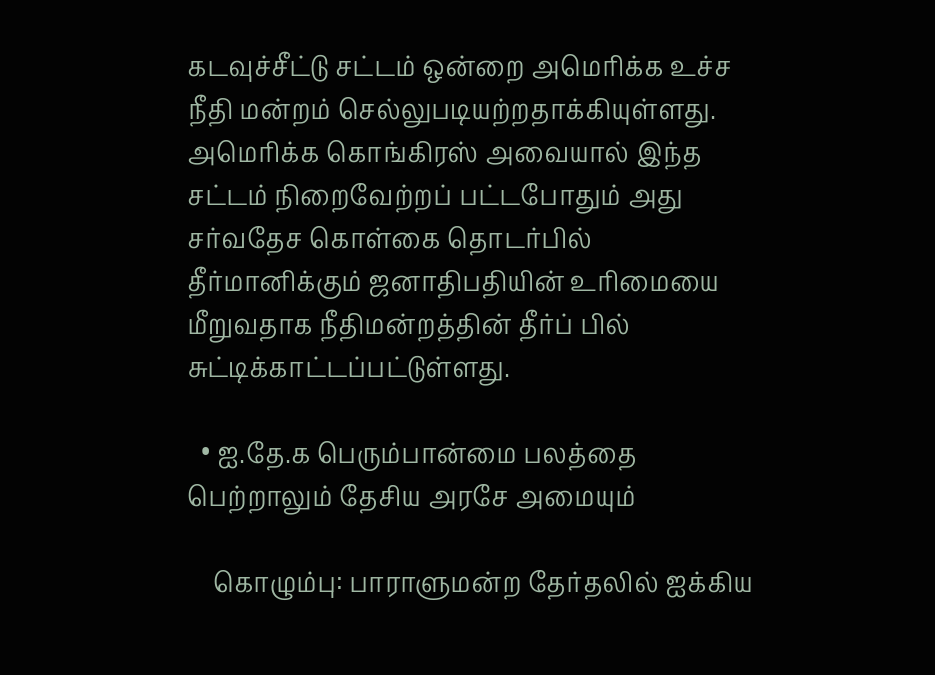கடவுச்சீட்டு சட்டம் ஒன்றை அமெரிக்க உச்ச நீதி மன்றம் செல்லுபடியற்றதாக்கியுள்ளது. அமெரிக்க கொங்கிரஸ் அவையால் இந்த சட்டம் நிறைவேற்றப் பட்டபோதும் அது சர்வதேச கொள்கை தொடர்பில் தீர்மானிக்கும் ஜனாதிபதியின் உரிமையை மீறுவதாக நீதிமன்றத்தின் தீர்ப் பில் சுட்டிக்காட்டப்பட்டுள்ளது.

  • ஐ.தே.க பெரும்பான்மை பலத்தை பெற்றாலும் தேசிய அரசே அமையும்

    கொழும்பு: பாராளுமன்ற தேர்தலில் ஐக்கிய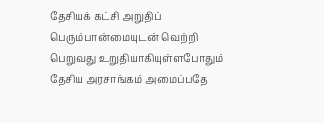தேசியக் கட்சி அறுதிப் பெரும்பான்மையுடன் வெற்றி பெறுவது உறுதியாகியுள்ளபோதும் தேசிய அரசாங்கம் அமைப்பதே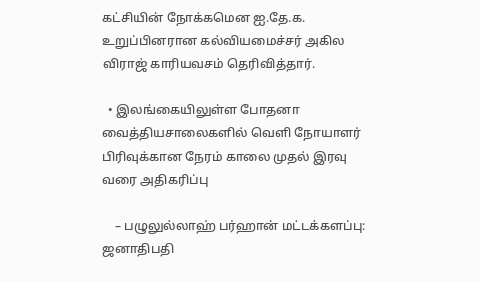கட்சியின் நோக்கமென ஐ.தே.க. உறுப்பினரான கல்வியமைச்சர் அகில விராஜ் காரியவசம் தெரிவித்தார்.

  • இலங்கையிலுள்ள போதனா வைத்தியசாலைகளில் வெளி நோயாளர் பிரிவுக்கான நேரம் காலை முதல் இரவு வரை அதிகரிப்பு

    – பழுலுல்லாஹ் பர்ஹான் மட்டக்களப்பு: ஜனாதிபதி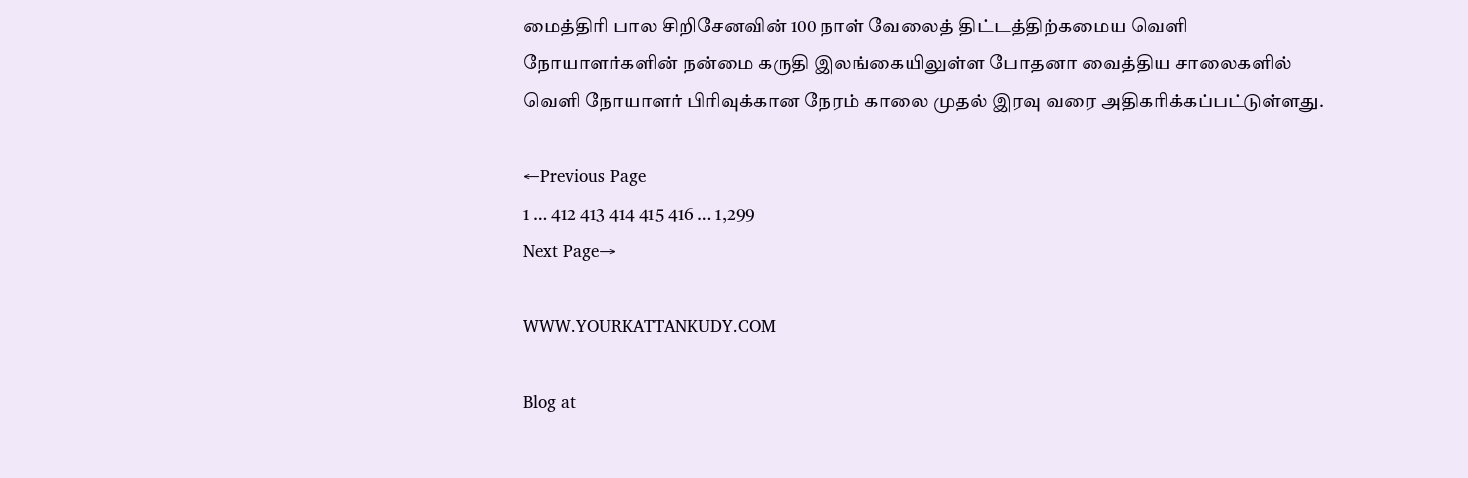மைத்திரி பால சிறிசேனவின் 100 நாள் வேலைத் திட்டத்திற்கமைய வெளி நோயாளர்களின் நன்மை கருதி இலங்கையிலுள்ள போதனா வைத்திய சாலைகளில் வெளி நோயாளர் பிரிவுக்கான நேரம் காலை முதல் இரவு வரை அதிகரிக்கப்பட்டுள்ளது.

←Previous Page
1 … 412 413 414 415 416 … 1,299
Next Page→

WWW.YOURKATTANKUDY.COM

Blog at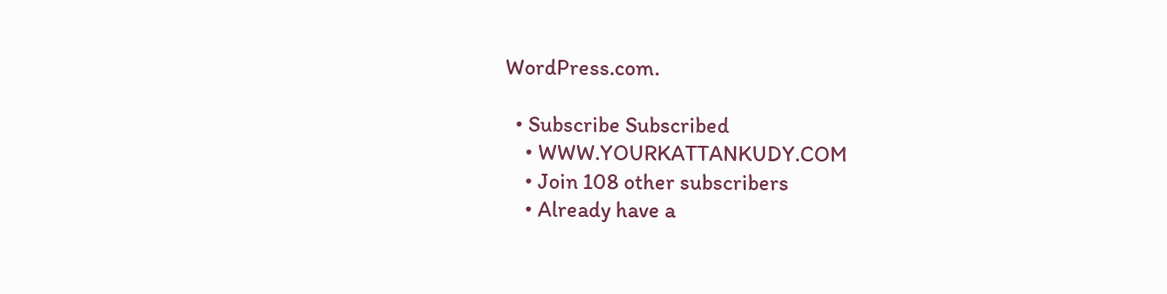WordPress.com.

  • Subscribe Subscribed
    • WWW.YOURKATTANKUDY.COM
    • Join 108 other subscribers
    • Already have a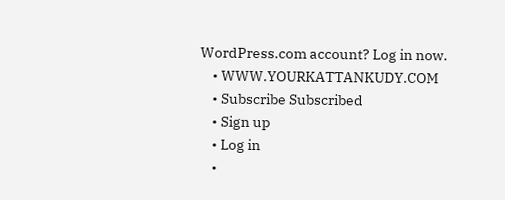WordPress.com account? Log in now.
    • WWW.YOURKATTANKUDY.COM
    • Subscribe Subscribed
    • Sign up
    • Log in
    •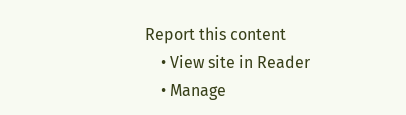Report this content
    • View site in Reader
    • Manage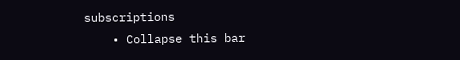subscriptions
    • Collapse this bar